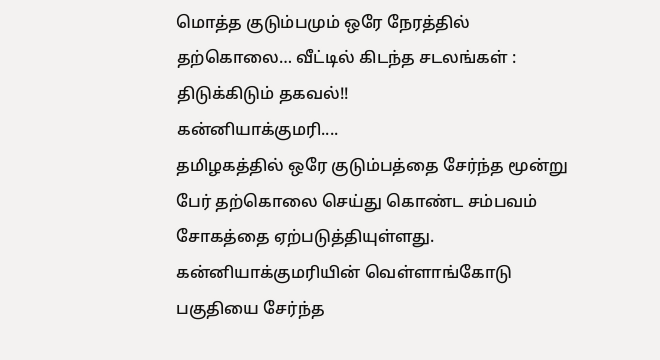மொத்த குடும்பமும் ஒரே நேரத்தில் தற்கொலை… வீட்டில் கிடந்த சடலங்கள் : திடுக்கிடும் தகவல்!!
கன்னியாக்குமரி....
தமிழகத்தில் ஒரே குடும்பத்தை சேர்ந்த மூன்று பேர் தற்கொலை செய்து கொண்ட சம்பவம் சோகத்தை ஏற்படுத்தியுள்ளது.
கன்னியாக்குமரியின் வெள்ளாங்கோடு பகுதியை சேர்ந்த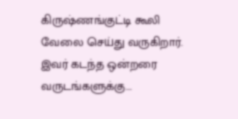கிருஷ்ணங்குட்டி கூலி வேலை செய்து வருகிறார். இவர் கடந்த ஒன்றரை வருடங்களுக்கு...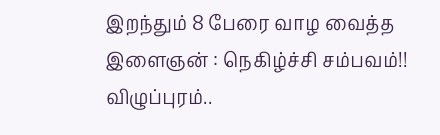இறந்தும் 8 பேரை வாழ வைத்த இளைஞன் : நெகிழ்ச்சி சம்பவம்!!
விழுப்புரம்..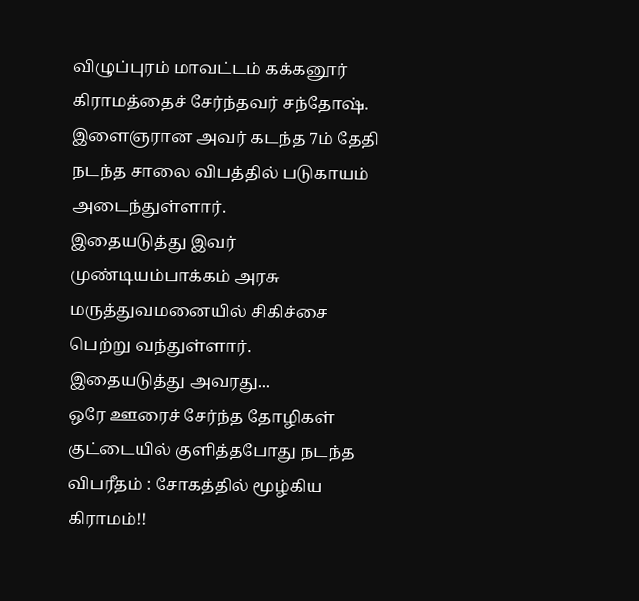விழுப்புரம் மாவட்டம் கக்கனூர் கிராமத்தைச் சேர்ந்தவர் சந்தோஷ். இளைஞரான அவர் கடந்த 7ம் தேதி நடந்த சாலை விபத்தில் படுகாயம் அடைந்துள்ளார்.
இதையடுத்து இவர் முண்டியம்பாக்கம் அரசு மருத்துவமனையில் சிகிச்சை பெற்று வந்துள்ளார்.
இதையடுத்து அவரது...
ஒரே ஊரைச் சேர்ந்த தோழிகள் குட்டையில் குளித்தபோது நடந்த விபரீதம் : சோகத்தில் மூழ்கிய கிராமம்!!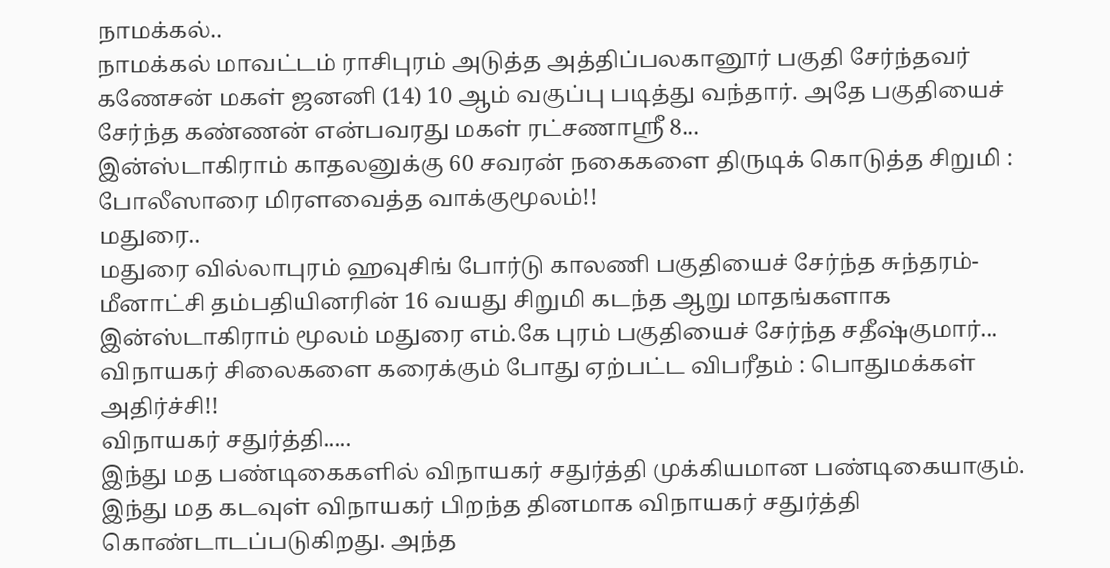நாமக்கல்..
நாமக்கல் மாவட்டம் ராசிபுரம் அடுத்த அத்திப்பலகானூர் பகுதி சேர்ந்தவர் கணேசன் மகள் ஜனனி (14) 10 ஆம் வகுப்பு படித்து வந்தார். அதே பகுதியைச் சேர்ந்த கண்ணன் என்பவரது மகள் ரட்சணாஸ்ரீ 8...
இன்ஸ்டாகிராம் காதலனுக்கு 60 சவரன் நகைகளை திருடிக் கொடுத்த சிறுமி : போலீஸாரை மிரளவைத்த வாக்குமூலம்!!
மதுரை..
மதுரை வில்லாபுரம் ஹவுசிங் போர்டு காலணி பகுதியைச் சேர்ந்த சுந்தரம்- மீனாட்சி தம்பதியினரின் 16 வயது சிறுமி கடந்த ஆறு மாதங்களாக இன்ஸ்டாகிராம் மூலம் மதுரை எம்.கே புரம் பகுதியைச் சேர்ந்த சதீஷ்குமார்...
விநாயகர் சிலைகளை கரைக்கும் போது ஏற்பட்ட விபரீதம் : பொதுமக்கள் அதிர்ச்சி!!
விநாயகர் சதுர்த்தி.....
இந்து மத பண்டிகைகளில் விநாயகர் சதுர்த்தி முக்கியமான பண்டிகையாகும். இந்து மத கடவுள் விநாயகர் பிறந்த தினமாக விநாயகர் சதுர்த்தி கொண்டாடப்படுகிறது. அந்த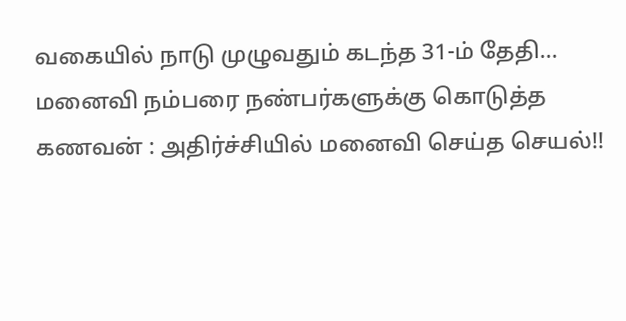வகையில் நாடு முழுவதும் கடந்த 31-ம் தேதி...
மனைவி நம்பரை நண்பர்களுக்கு கொடுத்த கணவன் : அதிர்ச்சியில் மனைவி செய்த செயல்!!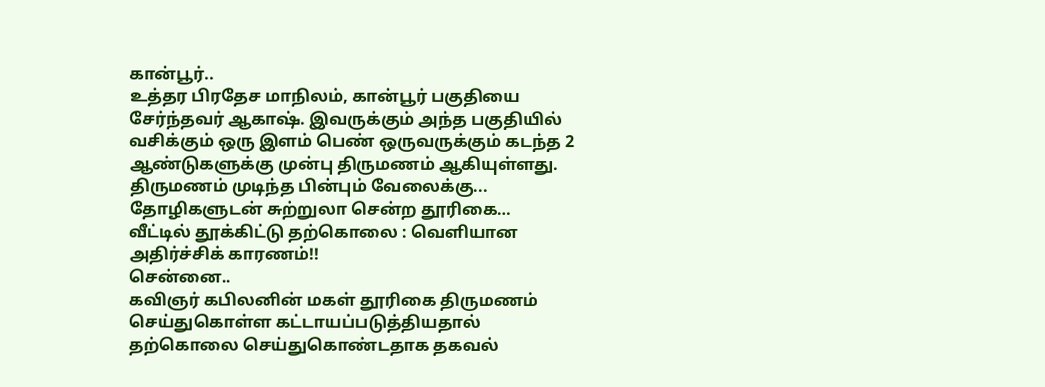கான்பூர்..
உத்தர பிரதேச மாநிலம், கான்பூர் பகுதியை சேர்ந்தவர் ஆகாஷ். இவருக்கும் அந்த பகுதியில் வசிக்கும் ஒரு இளம் பெண் ஒருவருக்கும் கடந்த 2 ஆண்டுகளுக்கு முன்பு திருமணம் ஆகியுள்ளது.
திருமணம் முடிந்த பின்பும் வேலைக்கு...
தோழிகளுடன் சுற்றுலா சென்ற தூரிகை… வீட்டில் தூக்கிட்டு தற்கொலை : வெளியான அதிர்ச்சிக் காரணம்!!
சென்னை..
கவிஞர் கபிலனின் மகள் தூரிகை திருமணம் செய்துகொள்ள கட்டாயப்படுத்தியதால் தற்கொலை செய்துகொண்டதாக தகவல்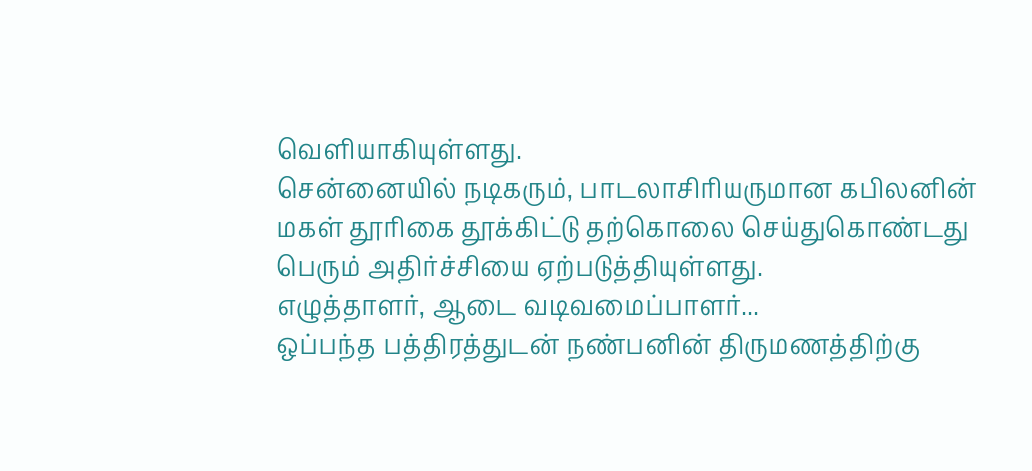வெளியாகியுள்ளது.
சென்னையில் நடிகரும், பாடலாசிரியருமான கபிலனின் மகள் தூரிகை தூக்கிட்டு தற்கொலை செய்துகொண்டது பெரும் அதிர்ச்சியை ஏற்படுத்தியுள்ளது.
எழுத்தாளர், ஆடை வடிவமைப்பாளர்...
ஒப்பந்த பத்திரத்துடன் நண்பனின் திருமணத்திற்கு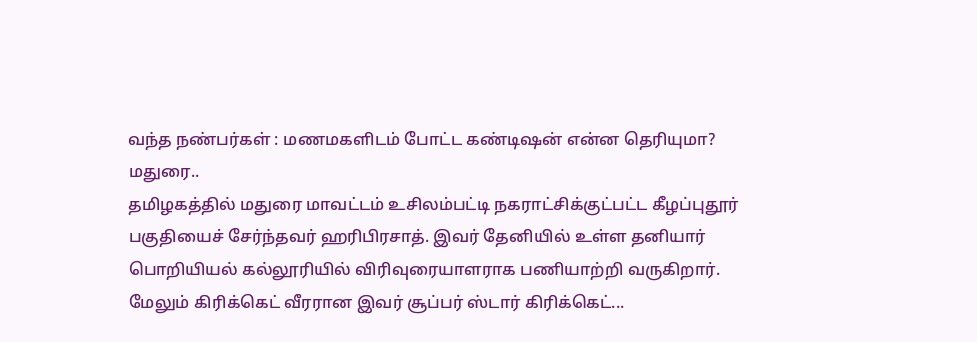வந்த நண்பர்கள் : மணமகளிடம் போட்ட கண்டிஷன் என்ன தெரியுமா?
மதுரை..
தமிழகத்தில் மதுரை மாவட்டம் உசிலம்பட்டி நகராட்சிக்குட்பட்ட கீழப்புதூர் பகுதியைச் சேர்ந்தவர் ஹரிபிரசாத். இவர் தேனியில் உள்ள தனியார் பொறியியல் கல்லூரியில் விரிவுரையாளராக பணியாற்றி வருகிறார்.
மேலும் கிரிக்கெட் வீரரான இவர் சூப்பர் ஸ்டார் கிரிக்கெட்...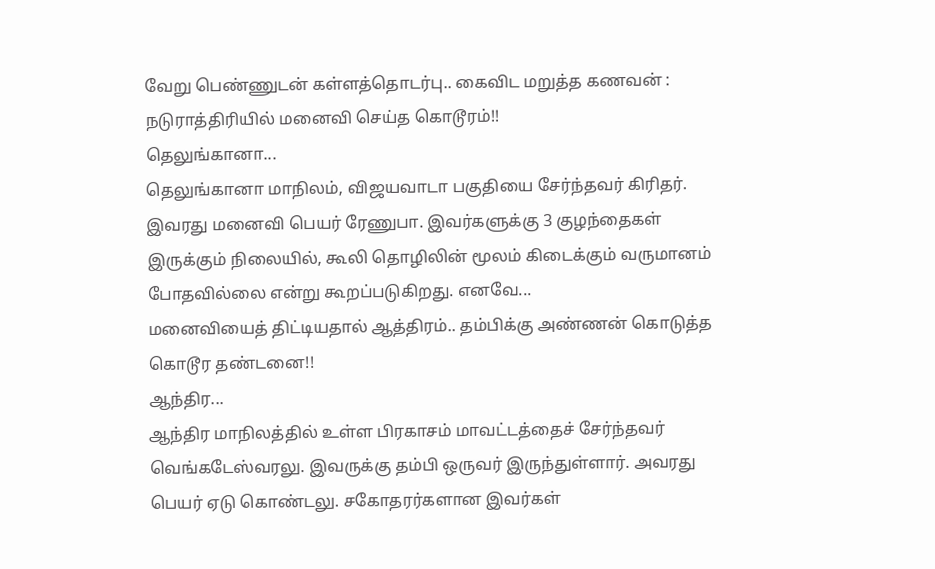வேறு பெண்ணுடன் கள்ளத்தொடர்பு.. கைவிட மறுத்த கணவன் : நடுராத்திரியில் மனைவி செய்த கொடூரம்!!
தெலுங்கானா...
தெலுங்கானா மாநிலம், விஜயவாடா பகுதியை சேர்ந்தவர் கிரிதர். இவரது மனைவி பெயர் ரேணுபா. இவர்களுக்கு 3 குழந்தைகள் இருக்கும் நிலையில், கூலி தொழிலின் மூலம் கிடைக்கும் வருமானம் போதவில்லை என்று கூறப்படுகிறது. எனவே...
மனைவியைத் திட்டியதால் ஆத்திரம்.. தம்பிக்கு அண்ணன் கொடுத்த கொடூர தண்டனை!!
ஆந்திர...
ஆந்திர மாநிலத்தில் உள்ள பிரகாசம் மாவட்டத்தைச் சேர்ந்தவர் வெங்கடேஸ்வரலு. இவருக்கு தம்பி ஒருவர் இருந்துள்ளார். அவரது பெயர் ஏடு கொண்டலு. சகோதரர்களான இவர்கள்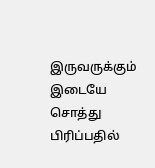இருவருக்கும் இடையே சொத்து பிரிப்பதில்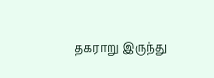தகராறு இருந்து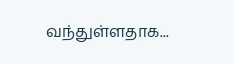வந்துள்ளதாக...